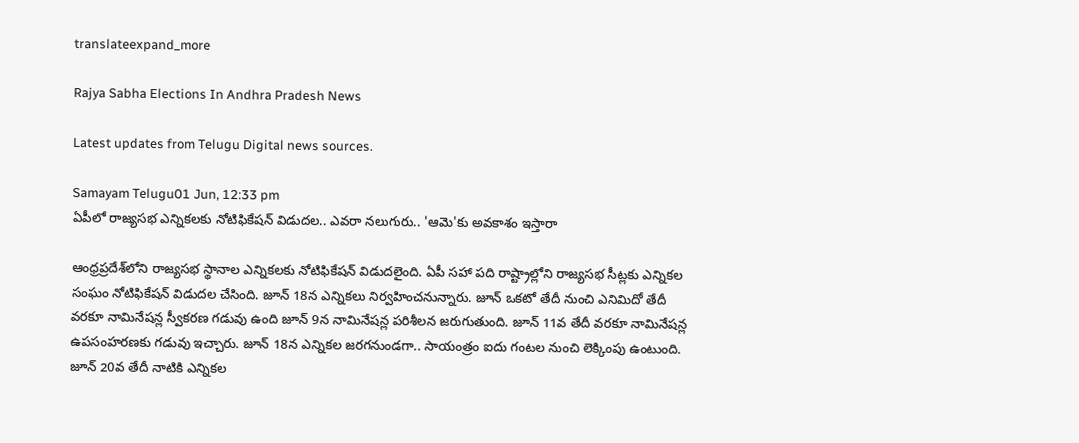translateexpand_more

Rajya Sabha Elections In Andhra Pradesh News

Latest updates from Telugu Digital news sources.

Samayam Telugu01 Jun, 12:33 pm
ఏపీలో రాజ్యసభ ఎన్నికలకు నోటిఫికేషన్ విడుదల.. ఎవరా నలుగురు.. 'ఆమె'కు అవకాశం ఇస్తారా

ఆంధ్రప్రదేశ్‌లోని రాజ్యసభ స్థానాల ఎన్నికలకు నోటిఫికేషన్ విడుదలైంది. ఏపీ సహా పది రాష్ట్రాల్లోని రాజ్యసభ సీట్లకు ఎన్నికల సంఘం నోటిఫికేషన్ విడుదల చేసింది. జూన్‌ 18న ఎన్నికలు నిర్వహించనున్నారు. జూన్ ఒకటో తేదీ నుంచి ఎనిమిదో తేదీ వరకూ నామినేషన్ల స్వీకరణ గడువు ఉంది జూన్ 9న నామినేషన్ల పరిశీలన జరుగుతుంది. జూన్ 11వ తేదీ వరకూ నామినేషన్ల ఉపసంహరణకు గడువు ఇచ్చారు. జూన్ 18న ఎన్నికల జరగనుండగా.. సాయంత్రం ఐదు గంటల నుంచి లెక్కింపు ఉంటుంది. జూన్ 20వ తేదీ నాటికి ఎన్నికల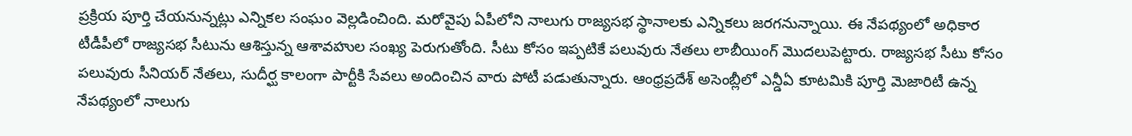ప్రక్రియ పూర్తి చేయనున్నట్లు ఎన్నికల సంఘం వెల్లడించింది. మరోవైపు ఏపీలోని నాలుగు రాజ్యసభ స్థానాలకు ఎన్నికలు జరగనున్నాయి. ఈ నేపథ్యంలో అధికార టీడీపీలో రాజ్యసభ సీటును ఆశిస్తున్న ఆశావహుల సంఖ్య పెరుగుతోంది. సీటు కోసం ఇప్పటికే పలువురు నేతలు లాబీయింగ్ మొదలుపెట్టారు. రాజ్యసభ సీటు కోసం పలువురు సీనియర్ నేతలు, సుదీర్ఘ కాలంగా పార్టీకి సేవలు అందించిన వారు పోటీ పడుతున్నారు. ఆంధ్రప్రదేశ్ అసెంబ్లీలో ఎన్డీఏ కూటమికి పూర్తి మెజారిటీ ఉన్న నేపథ్యంలో నాలుగు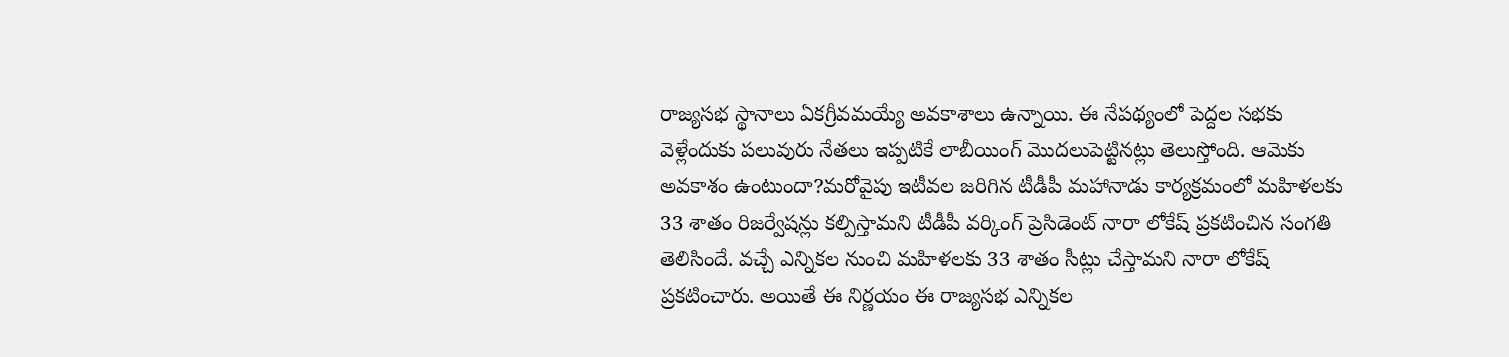రాజ్యసభ స్థానాలు ఏకగ్రీవమయ్యే అవకాశాలు ఉన్నాయి. ఈ నేపథ్యంలో పెద్దల సభకు వెళ్లేందుకు పలువురు నేతలు ఇప్పటికే లాబీయింగ్ మొదలుపెట్టినట్లు తెలుస్తోంది. ఆమెకు అవకాశం ఉంటుందా?మరోవైపు ఇటీవల జరిగిన టీడీపీ మహానాడు కార్యక్రమంలో మహిళలకు 33 శాతం రిజర్వేషన్లు కల్పిస్తామని టీడీపీ వర్కింగ్ ప్రెసిడెంట్ నారా లోకేష్ ప్రకటించిన సంగతి తెలిసిందే. వచ్చే ఎన్నికల నుంచి మహిళలకు 33 శాతం సీట్లు చేస్తామని నారా లోకేష్ ప్రకటించారు. అయితే ఈ నిర్ణయం ఈ రాజ్యసభ ఎన్నికల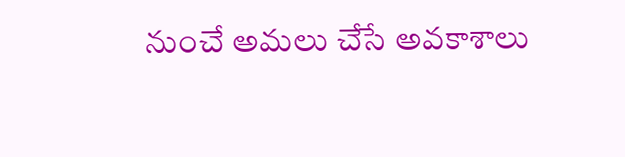నుంచే అమలు చేసే అవకాశాలు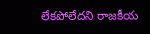లేకపోలేదని రాజకీయ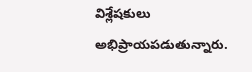విశ్లేషకులు అభిప్రాయపడుతున్నారు.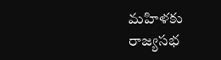మహిళకు రాజ్యసభ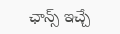ఛాన్స్ ఇచ్చే